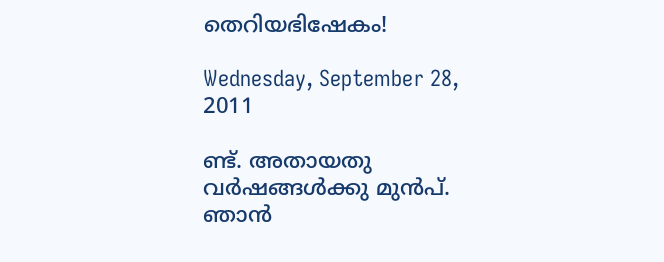തെറിയഭിഷേകം!

Wednesday, September 28, 2011

ണ്ട്. അതായതു വർഷങ്ങൾക്കു മുൻപ്. ഞാൻ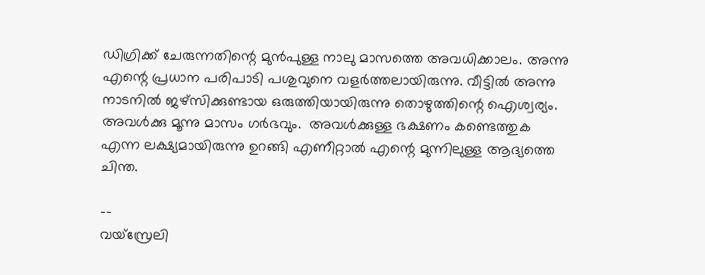ഡിഗ്രിക്ക് ചേരുന്നതിന്റെ മുൻപുള്ള നാലു മാസത്തെ അവധിക്കാലം. അന്നു എന്റെ പ്രധാന പരിപാടി പശുവുനെ വളർത്തലായിരുന്നു. വീട്ടിൽ അന്നു നാടനിൽ ജഴ്സിക്കുണ്ടായ ഒരുത്തിയായിരുന്നു തൊഴുത്തിന്റെ ഐശ്വര്യം. അവൾക്കു മൂന്നു മാസം ഗർഭവും.  അവൾക്കുള്ള ഭക്ഷണം കണ്ടെത്തുക എന്ന ലക്ഷ്യമായിരുന്നു ഉറങ്ങി എണീറ്റാൽ എന്റെ മുന്നിലുള്ള ആദ്യത്തെ ചിന്ത.

--
വയ്സ്രേലി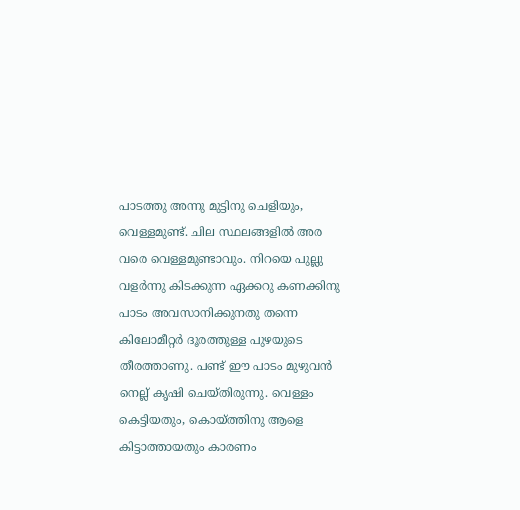പാടത്തു അന്നു മുട്ടിനു ചെളിയും, വെള്ളമുണ്ട്. ചില സ്ഥലങ്ങളിൽ അര വരെ വെള്ളമുണ്ടാവും. നിറയെ പുല്ലു വളർന്നു കിടക്കുന്ന ഏക്കറു കണക്കിനു പാടം അവസാനിക്കുനതു തന്നെ കിലോമീറ്റർ ദൂരത്തുള്ള പുഴയുടെ തീരത്താണു. പണ്ട് ഈ പാടം മുഴുവൻ നെല്ല് കൃഷി ചെയ്തിരുന്നു. വെള്ളം കെട്ടിയതും, കൊയ്‌ത്തിനു ആളെ കിട്ടാത്തായതും കാരണം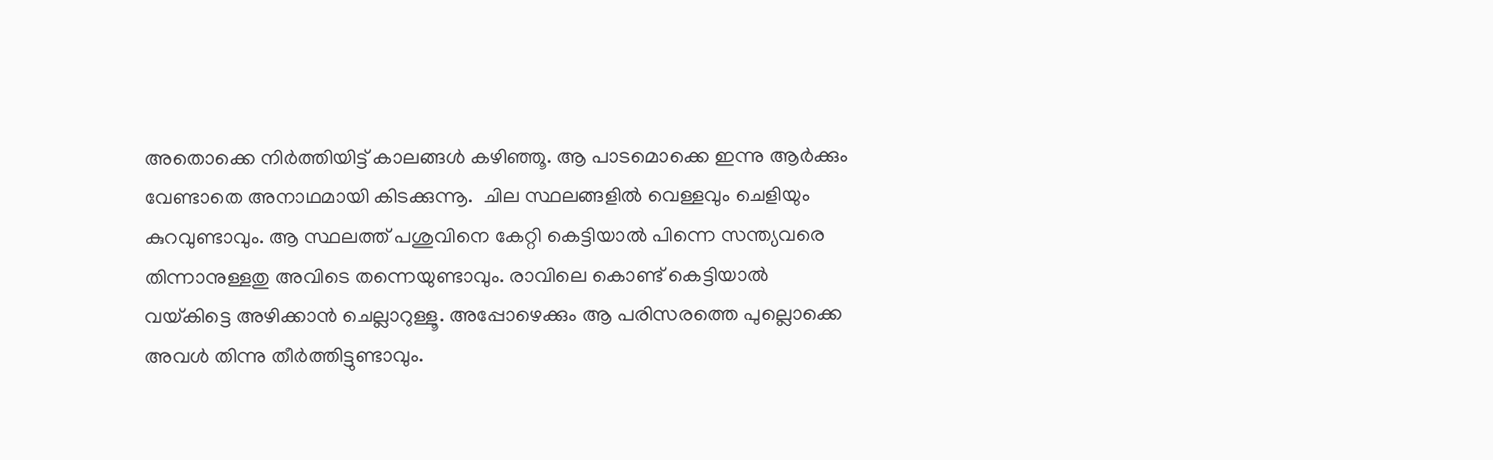അതൊക്കെ നിർത്തിയിട്ട് കാലങ്ങൾ കഴിഞ്ഞൂ. ആ പാടമൊക്കെ ഇന്നു ആർക്കും വേണ്ടാതെ അനാഥമായി കിടക്കുന്നൂ.  ചില സ്ഥലങ്ങളിൽ വെള്ളവും ചെളിയും കുറവുണ്ടാവും. ആ സ്ഥലത്ത് പശുവിനെ കേറ്റി കെട്ടിയാൽ പിന്നെ സന്ത്യവരെ തിന്നാനുള്ളതു അവിടെ തന്നെയുണ്ടാവും. രാവിലെ കൊണ്ട് കെട്ടിയാൽ വയ്‌കിട്ടെ അഴിക്കാൻ ചെല്ലാറുള്ളൂ. അപ്പോഴെക്കും ആ പരിസരത്തെ പുല്ലൊക്കെ അവൾ തിന്നു തീർത്തിട്ടുണ്ടാവും.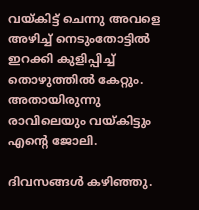വയ്‌കിട്ട് ചെന്നു അവളെ അഴിച്ച് നെടുംതോട്ടിൽ ഇറക്കി കുളിപ്പിച്ച് തൊഴുത്തിൽ കേറ്റും. അതായിരുന്നു രാവിലെയും വയ്‌കിട്ടും എന്റെ ജോലി.

ദിവസങ്ങൾ കഴിഞ്ഞു.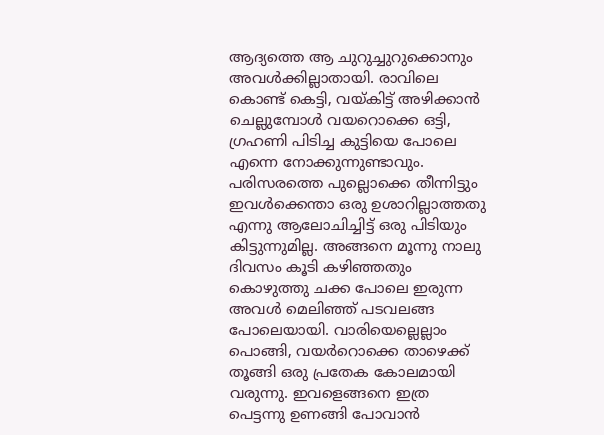ആദ്യത്തെ ആ ചുറുച്ചുറുക്കൊനും അവൾക്കില്ലാതായി. രാവിലെ കൊണ്ട് കെട്ടി, വയ്കിട്ട് അഴിക്കാൻ ചെല്ലുമ്പോൾ വയറൊക്കെ ഒട്ടി, ഗ്രഹണി പിടിച്ച കുട്ടിയെ പോലെ എന്നെ നോക്കുന്നുണ്ടാവും. പരിസരത്തെ പുല്ലൊക്കെ തീന്നിട്ടും ഇവൾക്കെന്താ ഒരു ഉശാറില്ലാത്തതു എന്നു ആലോചിച്ചിട്ട് ഒരു പിടിയും കിട്ടുന്നുമില്ല. അങ്ങനെ മൂന്നു നാലു ദിവസം കൂടി കഴിഞ്ഞതും കൊഴുത്തു ചക്ക പോലെ ഇരുന്ന അവൾ മെലിഞ്ഞ് പടവലങ്ങ പോലെയായി. വാരിയെല്ലെല്ലാം പൊങ്ങി, വയർറൊക്കെ താഴെക്ക് തൂങ്ങി ഒരു പ്രതേക കോലമായി വരുന്നു. ഇവളെങ്ങനെ ഇത്ര പെട്ടന്നു ഉണങ്ങി പോവാൻ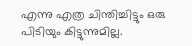എന്നു എത്ര ചിന്തിച്ചിട്ടും ഒരു പിടിയും കിട്ടുന്നുമില്ല.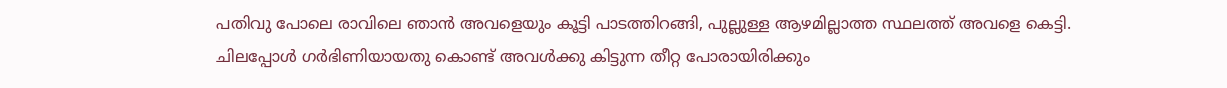പതിവു പോലെ രാവിലെ ഞാൻ അവളെയും കൂട്ടി പാടത്തിറങ്ങി, പുല്ലുള്ള ആഴമില്ലാത്ത സ്ഥലത്ത് അവളെ കെട്ടി. ചിലപ്പോൾ ഗർഭിണിയായതു കൊണ്ട് അവൾക്കു കിട്ടുന്ന തീറ്റ പോരായിരിക്കും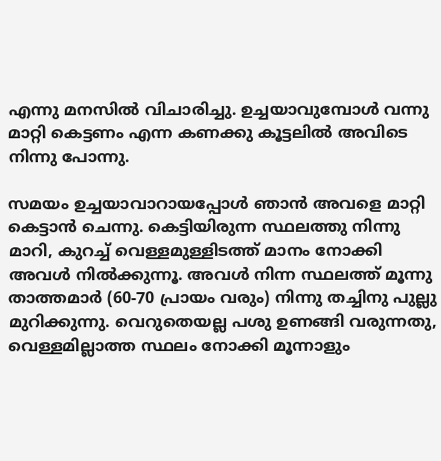എന്നു മനസിൽ വിചാരിച്ചു. ഉച്ചയാവുമ്പോൾ വന്നു മാറ്റി കെട്ടണം എന്ന കണക്കു കൂട്ടലിൽ അവിടെ നിന്നു പോന്നു.

സമയം ഉച്ചയാവാറായപ്പോൾ ഞാൻ അവളെ മാറ്റി കെട്ടാൻ ചെന്നു. കെട്ടിയിരുന്ന സ്ഥലത്തു നിന്നു മാറി, കുറച്ച് വെള്ളമുള്ളിടത്ത് മാനം നോക്കി അവൾ നിൽക്കുന്നൂ. അവൾ നിന്ന സ്ഥലത്ത് മൂന്നു താത്തമാർ (60-70 പ്രായം വരും) നിന്നു തച്ചിനു പുല്ലു മുറിക്കുന്നു. വെറുതെയല്ല പശു ഉണങ്ങി വരുന്നതു, വെള്ളമില്ലാത്ത സ്ഥലം നോക്കി മൂന്നാളും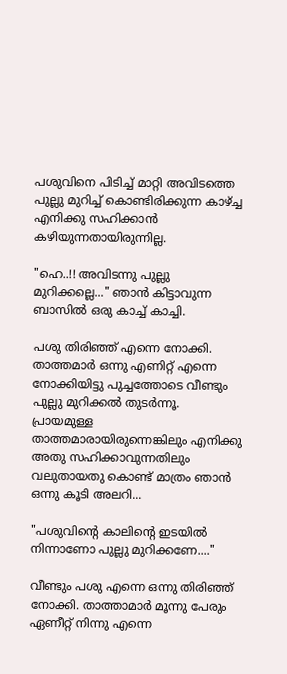പശുവിനെ പിടിച്ച് മാറ്റി അവിടത്തെ പുല്ലു മുറിച്ച് കൊണ്ടിരിക്കുന്ന കാഴ്ച്ച എനിക്കു സഹിക്കാൻ കഴിയുന്നതായിരുന്നില്ല.

"ഹെ..!! അവിടന്നു പുല്ലു മുറിക്കല്ലെ..." ഞാൻ കിട്ടാവുന്ന ബാസിൽ ഒരു കാച്ച് കാച്ചി.

പശു തിരിഞ്ഞ് എന്നെ നോക്കി. താത്തമാർ ഒന്നു എണിറ്റ് എന്നെ നോക്കിയിട്ടു പുച്ചത്തോടെ വീണ്ടും പുല്ലു മുറിക്കൽ തുടർന്നൂ. പ്രായമുള്ള താത്തമാരായിരുന്നെങ്കിലും എനിക്കു അതു സഹിക്കാവുന്നതിലും വലുതായതു കൊണ്ട് മാത്രം ഞാൻ ഒന്നു കൂടി അലറി...

"പശുവിന്റെ കാലിന്റെ ഇടയിൽ നിന്നാണോ പുല്ലു മുറിക്കണേ...."

വീണ്ടും പശു എന്നെ ഒന്നു തിരിഞ്ഞ് നോക്കി. താത്താമാർ മൂന്നു പേരും ഏണീറ്റ് നിന്നു എന്നെ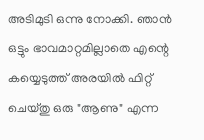അടിമുടി ഒന്നു നോക്കി. ഞാൻ ഒട്ടും ഭാവമാറ്റമില്ലാതെ എന്റെ കയ്യെടുത്ത് അരയിൽ ഫിറ്റ് ചെയ്തു ഒരു "ആണു" എന്ന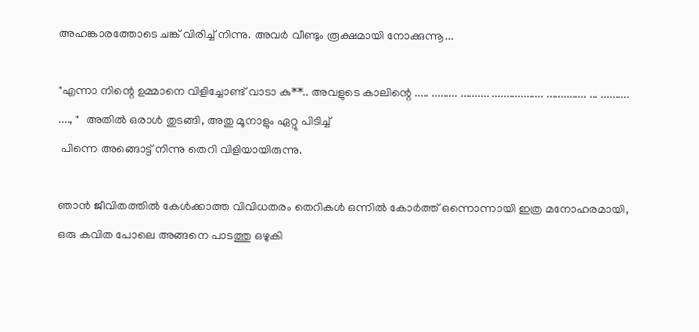അഹങ്കാരത്തോടെ ചങ്ക് വിരിച്ച് നിന്നു. അവർ വീണ്ടും രൂക്ഷമായി നോക്കുന്നൂ...

"എന്നാ നിന്റെ ഉമ്മാനെ വിളിച്ചോണ്ട് വാടാ കു**.. അവളുടെ കാലിന്റെ ..... ......... .......... .................. .............. ... .......... ...., "  അതിൽ ഒരാൾ തുടങ്ങി, അതു മൂനാളും ഏറ്റു പിടിച്ച്
 പിന്നെ അങ്ങൊട്ട് നിന്നു തെറി വിളിയായിരുന്നു.

ഞാൻ ജീവിതത്തിൽ കേൾക്കാത്ത വിവിധതരം തെറികൾ ഒന്നിൽ കോർത്ത് ഒന്നൊന്നായി ഇത്ര മനോഹരമായി, ഒരു കവിത പോലെ അങ്ങനെ പാടത്തു ഒഴുകി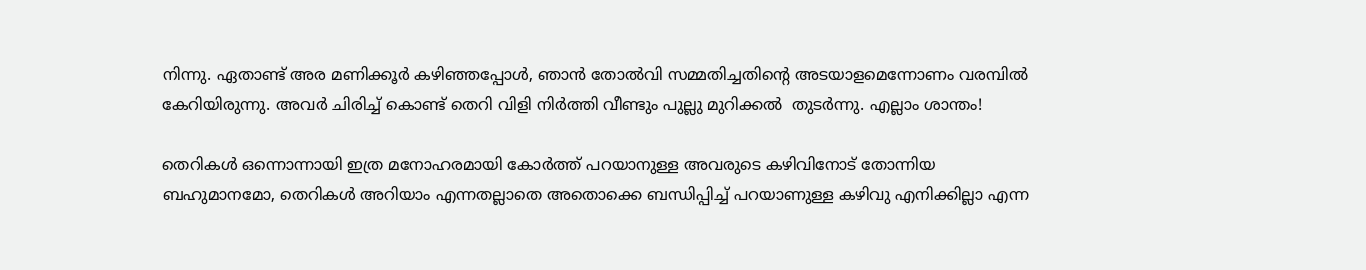നിന്നു. ഏതാണ്ട് അര മണിക്കൂർ കഴിഞ്ഞപ്പോൾ, ഞാൻ തോൽവി സമ്മതിച്ചതിന്റെ അടയാളമെന്നോണം വരമ്പിൽ കേറിയിരുന്നു. അവർ ചിരിച്ച് കൊണ്ട് തെറി വിളി നിർത്തി വീണ്ടും പുല്ലു മുറിക്കൽ  തുടർന്നു. എല്ലാം ശാന്തം!

തെറികൾ ഒന്നൊന്നായി ഇത്ര മനോഹരമായി കോർത്ത് പറയാനുള്ള അവരുടെ കഴിവിനോട് തോന്നിയ ബഹുമാനമോ, തെറികൾ അറിയാം എന്നതല്ലാതെ അതൊക്കെ ബന്ധിപ്പിച്ച് പറയാണുള്ള കഴിവു എനിക്കില്ലാ എന്ന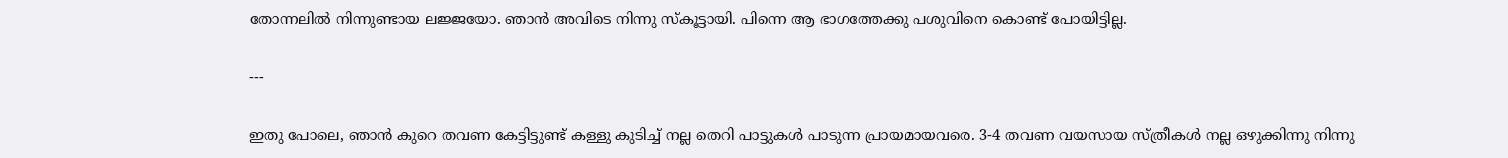തോന്നലിൽ നിന്നുണ്ടായ ലജ്ജയോ. ഞാൻ അവിടെ നിന്നു സ്കൂട്ടായി. പിന്നെ ആ ഭാഗത്തേക്കു പശുവിനെ കൊണ്ട് പോയിട്ടില്ല.

---

ഇതു പോലെ, ഞാൻ കുറെ തവണ കേട്ടിട്ടുണ്ട് കള്ളു കുടിച്ച് നല്ല തെറി പാട്ടുകൾ പാടുന്ന പ്രായമായവരെ. 3-4 തവണ വയസായ സ്ത്രീകൾ നല്ല ഒഴുക്കിന്നു നിന്നു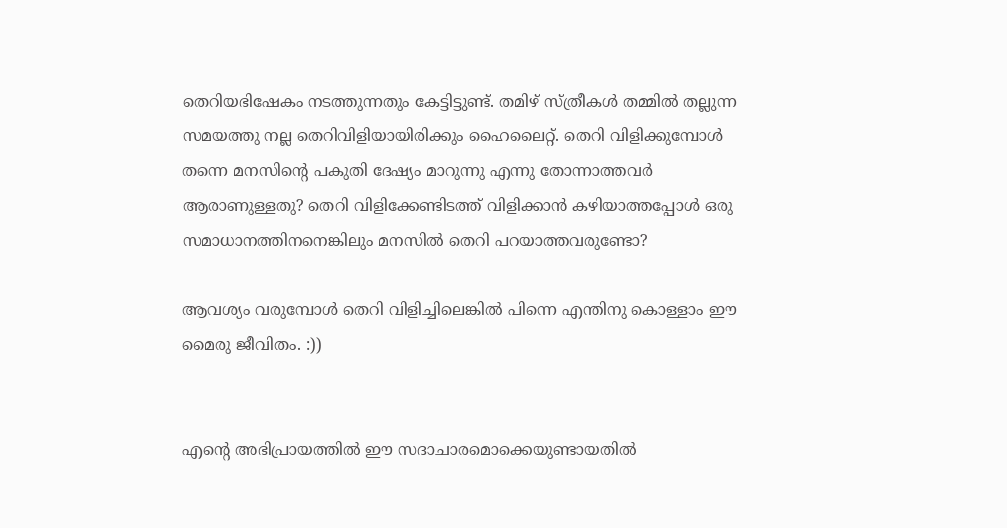തെറിയഭിഷേകം നടത്തുന്നതും കേട്ടിട്ടുണ്ട്. തമിഴ് സ്ത്രീകൾ തമ്മിൽ തല്ലുന്ന സമയത്തു നല്ല തെറിവിളിയായിരിക്കും ഹൈലൈറ്റ്. തെറി വിളിക്കുമ്പോൾ തന്നെ മനസിന്റെ പകുതി ദേഷ്യം മാറുന്നു എന്നു തോന്നാത്തവർ ആരാണുള്ളതു? തെറി വിളിക്കേണ്ടിടത്ത് വിളിക്കാൻ കഴിയാത്തപ്പോൾ ഒരു സമാധാനത്തിനനെങ്കിലും മനസിൽ തെറി പറയാത്തവരുണ്ടോ?

ആവശ്യം വരുമ്പോൾ തെറി വിളിച്ചിലെങ്കിൽ പിന്നെ എന്തിനു കൊള്ളാം ഈ മൈരു ജീവിതം. :))


എന്റെ അഭിപ്രായത്തിൽ ഈ സദാചാരമൊക്കെയുണ്ടായതിൽ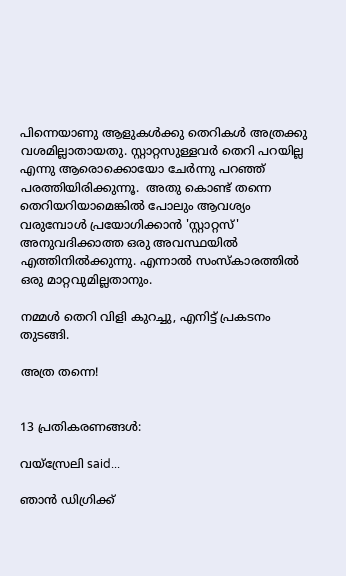പിന്നെയാണു ആളുകൾക്കു തെറികൾ അത്രക്കു വശമില്ലാതായതു. സ്റ്റാറ്റസുള്ളവർ തെറി പറയില്ല എന്നു ആരൊക്കൊയോ ചേർന്നു പറഞ്ഞ് പരത്തിയിരിക്കുന്നൂ.  അതു കൊണ്ട് തന്നെ തെറിയറിയാമെങ്കിൽ പോലും ആവശ്യം വരുമ്പോൾ പ്രയോഗിക്കാൻ 'സ്റ്റാറ്റസ്' അനുവദിക്കാത്ത ഒരു അവസ്ഥയിൽ എത്തിനിൽക്കുന്നു. എന്നാൽ സംസ്കാരത്തിൽ ഒരു മാറ്റവുമില്ലതാനും.

നമ്മൾ തെറി വിളി കുറച്ചു, എനിട്ട് പ്രകടനം തുടങ്ങി.

അത്ര തന്നെ!


13 പ്രതികരണങ്ങള്‍:

വയ്സ്രേലി said...

ഞാൻ ഡിഗ്രിക്ക്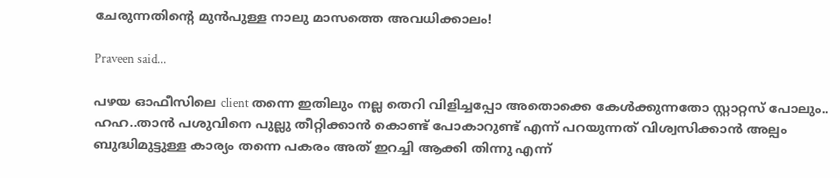ചേരുന്നതിന്റെ മുൻപുള്ള നാലു മാസത്തെ അവധിക്കാലം!

Praveen said...

പഴയ ഓഫീസിലെ client തന്നെ ഇതിലും നല്ല തെറി വിളിച്ചപ്പോ അതൊക്കെ കേള്‍ക്കുന്നതോ സ്റ്റാറ്റസ് പോലും.. ഹഹ..താന്‍ പശുവിനെ പുല്ലു തീറ്റിക്കാന്‍ കൊണ്ട് പോകാറുണ്ട് എന്ന് പറയുന്നത് വിശ്വസിക്കാന്‍ അല്പം ബുദ്ധിമുട്ടുള്ള കാര്യം തന്നെ പകരം അത് ഇറച്ചി ആക്കി തിന്നു എന്ന്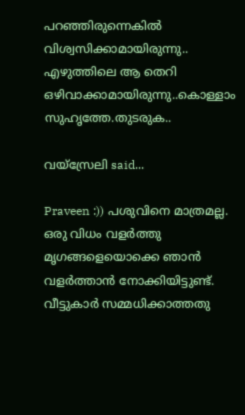പറഞ്ഞിരുന്നെകില്‍ വിശ്വസിക്കാമായിരുന്നു.. എഴുത്തിലെ ആ തെറി ഒഴിവാക്കാമായിരുന്നു..കൊള്ളാം സുഹൃത്തേ.തുടരുക..

വയ്സ്രേലി said...

Praveen :)) പശുവിനെ മാത്രമല്ല. ഒരു വിധം വളർത്തു മൃഗങ്ങളെയൊക്കെ ഞാൻ വളർത്താൻ നോക്കിയിട്ടുണ്ട്. വീട്ടുകാർ സമ്മധിക്കാത്തതു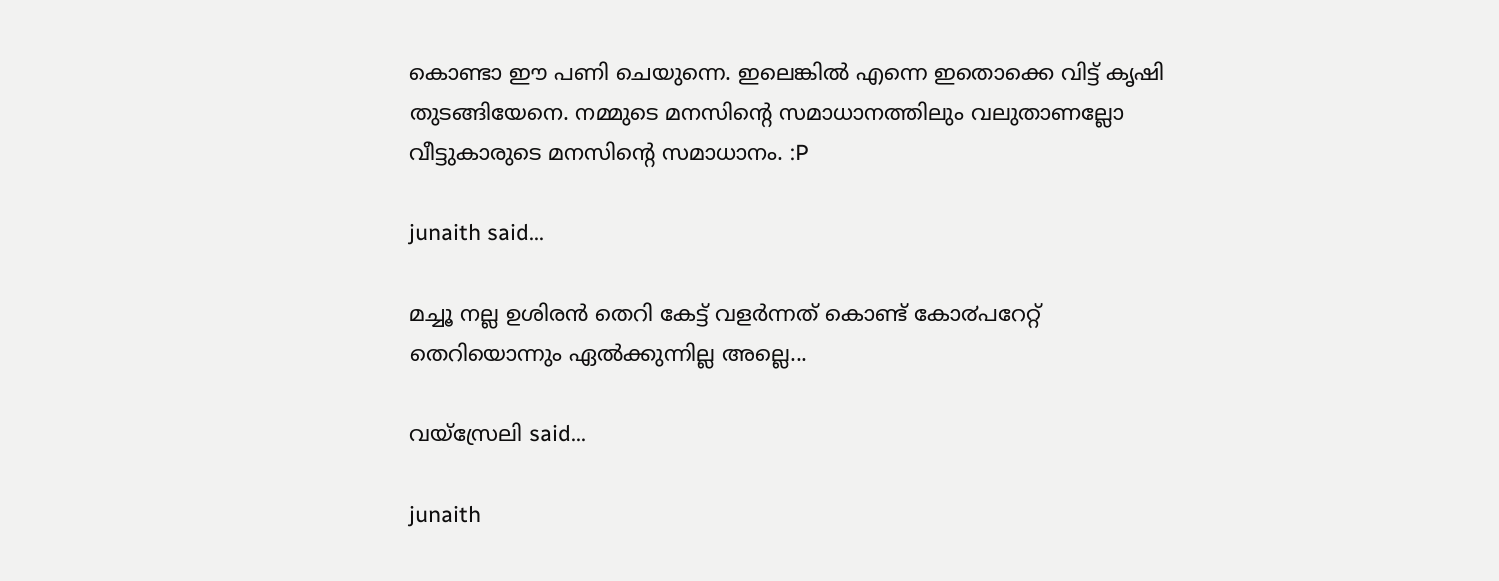കൊണ്ടാ ഈ പണി ചെയുന്നെ. ഇലെങ്കിൽ എന്നെ ഇതൊക്കെ വിട്ട് കൃഷി തുടങ്ങിയേനെ. നമ്മുടെ മനസിന്റെ സമാധാനത്തിലും വലുതാണല്ലോ വീട്ടുകാരുടെ മനസിന്റെ സമാധാനം. :P

junaith said...

മച്ചൂ നല്ല ഉശിരന്‍ തെറി കേട്ട് വളര്‍ന്നത്‌ കൊണ്ട് കോ൪പറേറ്റ് തെറിയൊന്നും ഏല്‍ക്കുന്നില്ല അല്ലെ...

വയ്സ്രേലി said...

junaith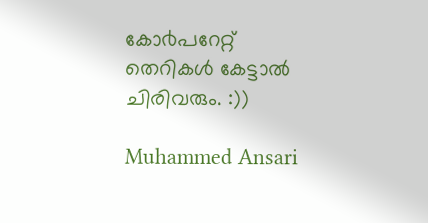കോ൪പറേറ്റ് തെറികൾ കേട്ടാൽ ചിരിവരും. :))

Muhammed Ansari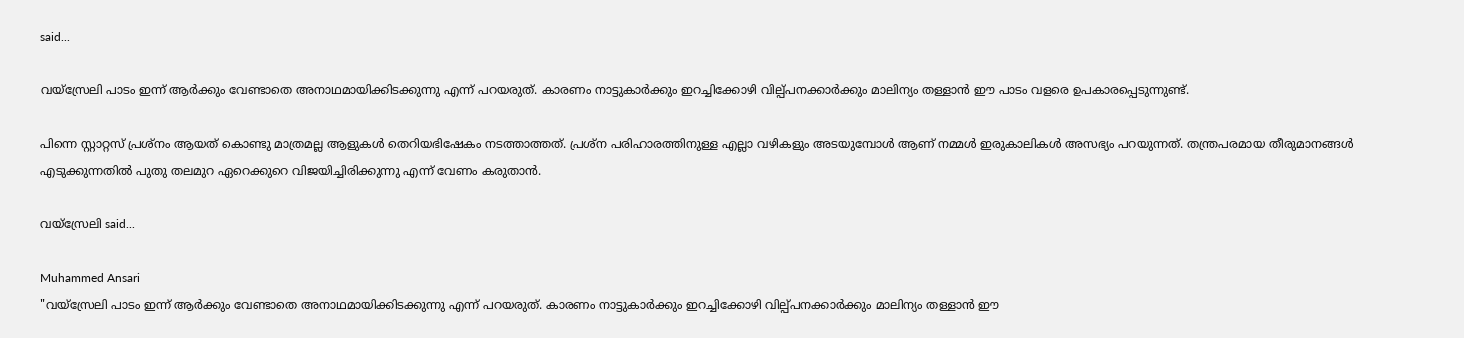said...

വയ്സ്രേലി പാടം ഇന്ന് ആർക്കും വേണ്ടാതെ അനാഥമായിക്കിടക്കുന്നു എന്ന് പറയരുത്. കാരണം നാട്ടുകാർക്കും ഇറച്ചിക്കോഴി വില്പ്പനക്കാർക്കും മാലിന്യം തള്ളാൻ ഈ പാടം വളരെ ഉപകാരപ്പെടുന്നുണ്ട്.

പിന്നെ സ്റ്റാറ്റസ് പ്രശ്നം ആയത് കൊണ്ടു മാത്രമല്ല ആളുകൾ തെറിയഭിഷേകം നടത്താത്തത്. പ്രശ്ന പരിഹാരത്തിനുള്ള എല്ലാ വഴികളും അടയുമ്പോൾ ആണ്‌ നമ്മൾ ഇരുകാലികൾ അസഭ്യം പറയുന്നത്. തന്ത്രപരമായ തീരുമാനങ്ങൾ എടുക്കുന്നതിൽ പുതു തലമുറ ഏറെക്കുറെ വിജയിച്ചിരിക്കുന്നു എന്ന് വേണം കരുതാൻ.

വയ്സ്രേലി said...

Muhammed Ansari
"വയ്സ്രേലി പാടം ഇന്ന് ആർക്കും വേണ്ടാതെ അനാഥമായിക്കിടക്കുന്നു എന്ന് പറയരുത്. കാരണം നാട്ടുകാർക്കും ഇറച്ചിക്കോഴി വില്പ്പനക്കാർക്കും മാലിന്യം തള്ളാൻ ഈ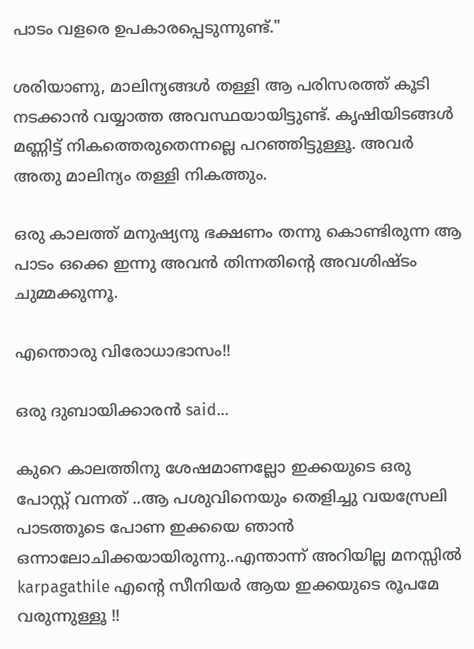പാടം വളരെ ഉപകാരപ്പെടുന്നുണ്ട്."

ശരിയാണു, മാലിന്യങ്ങൾ തള്ളി ആ പരിസരത്ത് കൂടി നടക്കാൻ വയ്യാത്ത അവസ്ഥയായിട്ടുണ്ട്. കൃഷിയിടങ്ങൾ മണ്ണിട്ട് നികത്തെരുതെന്നല്ലെ പറഞ്ഞിട്ടുള്ളൂ. അവർ അതു മാലിന്യം തള്ളി നികത്തും.

ഒരു കാലത്ത് മനുഷ്യനു ഭക്ഷണം തന്നു കൊണ്ടിരുന്ന ആ പാടം ഒക്കെ ഇന്നു അവൻ തിന്നതിന്റെ അവശിഷ്ടം ചുമ്മക്കുന്നൂ.

എന്തൊരു വിരോധാഭാസം!!

ഒരു ദുബായിക്കാരന്‍ said...

കുറെ കാലത്തിനു ശേഷമാണല്ലോ ഇക്കയുടെ ഒരു പോസ്റ്റ്‌ വന്നത് ..ആ പശുവിനെയും തെളിച്ചു വയസ്രേലി പാടത്തൂടെ പോണ ഇക്കയെ ഞാന്‍ ഒന്നാലോചിക്കയായിരുന്നു..എന്താന്ന് അറിയില്ല മനസ്സില്‍ karpagathile എന്റെ സീനിയര്‍ ആയ ഇക്കയുടെ രൂപമേ വരുന്നുള്ളൂ !!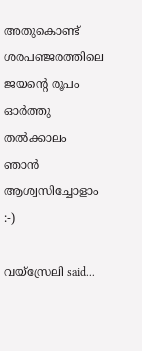അതുകൊണ്ട് ശരപഞ്ജരത്തിലെ ജയന്റെ രൂപം ഓര്‍ത്തു തല്‍ക്കാലം ഞാന്‍ ആശ്വസിച്ചോളാം :-)

വയ്സ്രേലി said...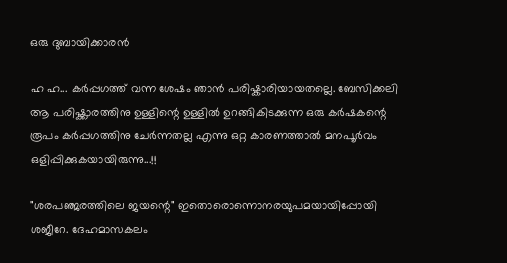ഒരു ദുബായിക്കാരന്‍

ഹ ഹ... കർപ്പഗത്ത് വന്ന ശേഷം ഞാൻ പരിഷ്കാരിയായതല്ലെ. ബേസിക്കലി ആ പരിഷ്ക്കാരത്തിനു ഉള്ളിന്റെ ഉള്ളിൽ ഉറങ്ങികിടക്കുന്ന ഒരു കർഷകന്റെ രൂപം കർപ്പഗത്തിനു ചേർന്നതല്ല എന്നു ഒറ്റ കാരണത്താൽ മനപൂർ‌വം ഒളിപ്പിക്കുകയായിരുന്നു...!!

"ശരപഞ്ജരത്തിലെ ജയന്റെ" ഇതൊരൊന്നൊനരയുപമയായിപ്പോയി ശജീറേ. ദേഹമാസകലം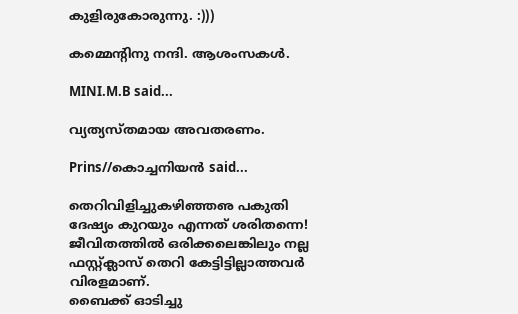കുളിരുകോരുന്നു. :)))

കമ്മെന്റിനു നന്ദി. ആശംസകൾ.

MINI.M.B said...

വ്യത്യസ്തമായ അവതരണം.

Prins//കൊച്ചനിയൻ said...

തെറിവിളിച്ചുകഴിഞ്ഞഌ പകുതി ദേഷ്യം കുറയും എന്നത് ശരിതന്നെ! ജീവിതത്തിൽ ഒരിക്കലെങ്കിലും നല്ല ഫസ്റ്റ്ക്ലാസ് തെറി കേട്ടിട്ടില്ലാത്തവർ വിരളമാണ്.
ബൈക്ക് ഓടിച്ചു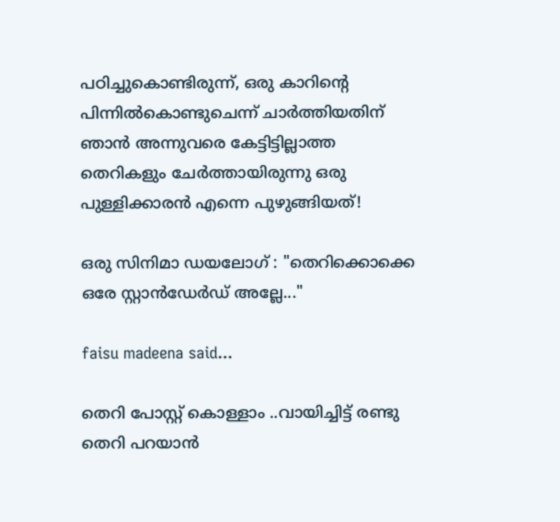പഠിച്ചുകൊണ്ടിരുന്ന്, ഒരു കാറിന്റെ പിന്നിൽകൊണ്ടുചെന്ന് ചാർത്തിയതിന് ഞാൻ അന്നുവരെ കേട്ടിട്ടില്ലാത്ത തെറികളും ചേർത്തായിരുന്നു ഒരു പുള്ളിക്കാരൻ എന്നെ പുഴുങ്ങിയത്!

ഒരു സിനിമാ ഡയലോഗ് : "തെറിക്കൊക്കെ ഒരേ സ്റ്റാൻഡേർഡ് അല്ലേ..."

faisu madeena said...

തെറി പോസ്റ്റ്‌ കൊള്ളാം ..വായിച്ചിട്ട് രണ്ടു തെറി പറയാന്‍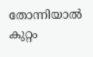തോന്നിയാല്‍ കുറ്റം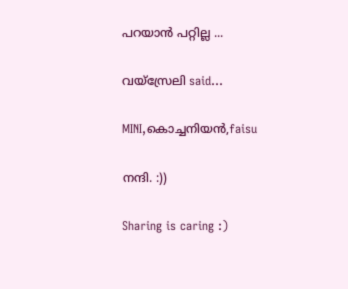പറയാന്‍ പറ്റില്ല ...

വയ്സ്രേലി said...

MINI,കൊച്ചനിയൻ,faisu

നന്ദി. :))

Sharing is caring :)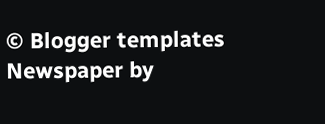© Blogger templates Newspaper by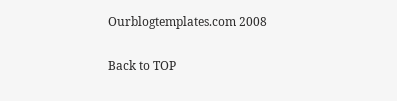Ourblogtemplates.com 2008

Back to TOP